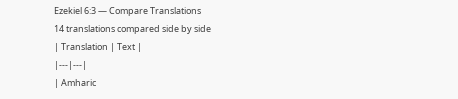Ezekiel 6:3 — Compare Translations
14 translations compared side by side
| Translation | Text |
|---|---|
| Amharic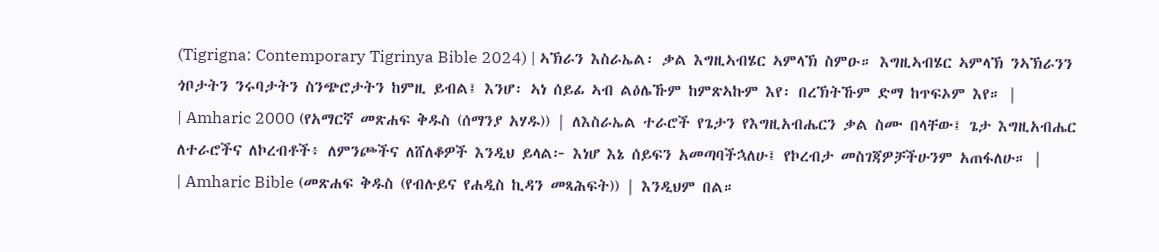(Tigrigna: Contemporary Tigrinya Bible 2024) | ኣኽራን እስራኤል፡ ቃል እግዚኣብሄር ኣምላኽ ስምዑ። እግዚኣብሄር ኣምላኽ ንኣኽራንን ጎቦታትን ንሩባታትን ስንጭሮታትን ከምዚ ይብል፤ እንሆ፡ ኣነ ሰይፊ ኣብ ልዕሌኹም ከምጽኣኩም እየ፡ በረኽትኹም ድማ ከጥፍኦም እየ። |
| Amharic 2000 (የአማርኛ መጽሐፍ ቅዱስ (ሰማንያ አሃዱ)) | ለእስራኤል ተራሮች የጌታን የእግዚአብሔርን ቃል ስሙ በላቸው፤ ጌታ እግዚአብሔር ለተራሮችና ለኮረብቶች፥ ለምንጮችና ለሸለቆዎች እንዲህ ይላል፦ እነሆ እኔ ሰይፍን አመጣባችኋለሁ፤ የኮረብታ መስገጃዎቻችሁንም አጠፋለሁ። |
| Amharic Bible (መጽሐፍ ቅዱስ (የብሉይና የሐዲስ ኪዳን መጻሕፍት)) | እንዲህም በል።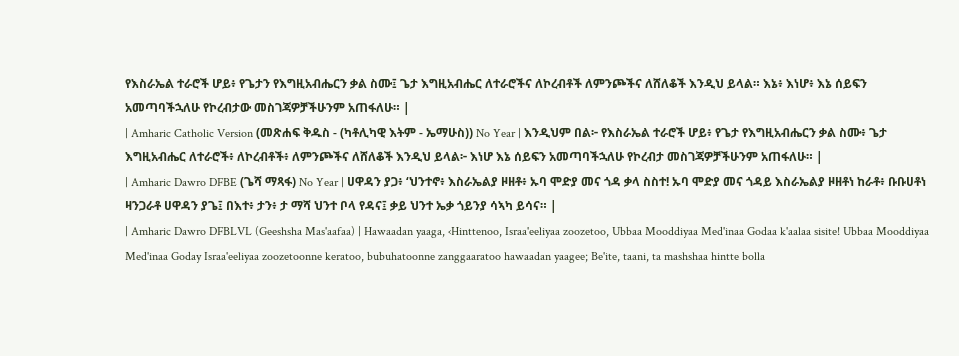የእስራኤል ተራሮች ሆይ፥ የጌታን የእግዚአብሔርን ቃል ስሙ፤ ጌታ እግዚአብሔር ለተራሮችና ለኮረብቶች ለምንጮችና ለሸለቆች እንዲህ ይላል። እኔ፥ እነሆ፥ እኔ ሰይፍን አመጣባችኋለሁ የኮረብታው መስገጃዎቻችሁንም አጠፋለሁ። |
| Amharic Catholic Version (መጽሐፍ ቅዱስ - (ካቶሊካዊ እትም - ኤማሁስ)) No Year | እንዲህም በል፦ የእስራኤል ተራሮች ሆይ፥ የጌታ የእግዚአብሔርን ቃል ስሙ፥ ጌታ እግዚአብሔር ለተራሮች፥ ለኮረብቶች፥ ለምንጮችና ለሸለቆች እንዲህ ይላል፦ እነሆ እኔ ሰይፍን አመጣባችኋለሁ የኮረብታ መስገጃዎቻችሁንም አጠፋለሁ። |
| Amharic Dawro DFBE (ጌሻ ማጻፋ) No Year | ሀዋዳን ያጋ፥ ‘ህንተኖ፥ እስራኤልያ ዞዘቶ፥ ኡባ ሞድያ መና ጎዳ ቃላ ስስተ! ኡባ ሞድያ መና ጎዳይ እስራኤልያ ዞዘቶነ ከራቶ፥ ቡቡሀቶነ ዛንጋራቶ ሀዋዳን ያጌ፤ በእተ፥ ታን፥ ታ ማሻ ህንተ ቦላ የዳና፤ ቃይ ህንተ ኤቃ ጎይንያ ሳኣካ ይሳና። |
| Amharic Dawro DFBLVL (Geeshsha Mas'aafaa) | Hawaadan yaaga, ‹Hinttenoo, Israa'eeliyaa zoozetoo, Ubbaa Mooddiyaa Med'inaa Godaa k'aalaa sisite! Ubbaa Mooddiyaa Med'inaa Goday Israa'eeliyaa zoozetoonne keratoo, bubuhatoonne zanggaaratoo hawaadan yaagee; Be'ite, taani, ta mashshaa hintte bolla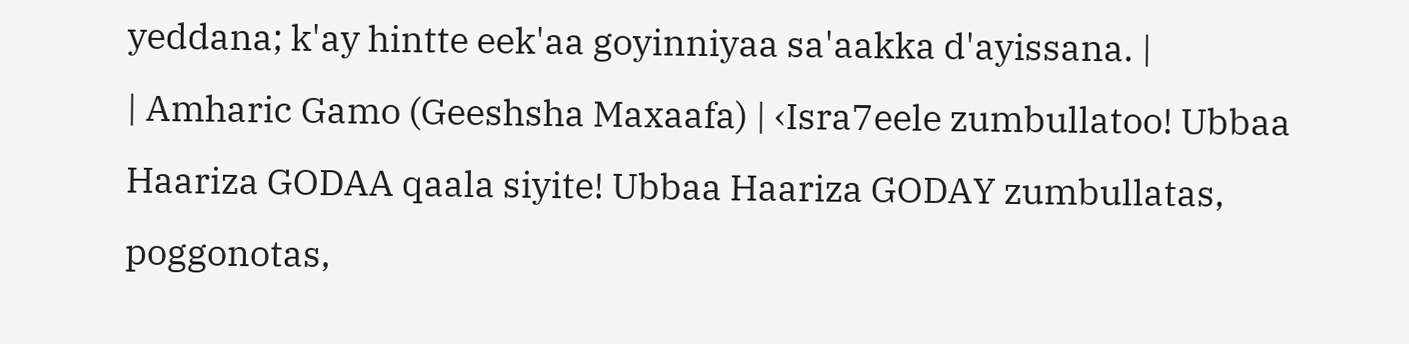yeddana; k'ay hintte eek'aa goyinniyaa sa'aakka d'ayissana. |
| Amharic Gamo (Geeshsha Maxaafa) | ‹Isra7eele zumbullatoo! Ubbaa Haariza GODAA qaala siyite! Ubbaa Haariza GODAY zumbullatas, poggonotas,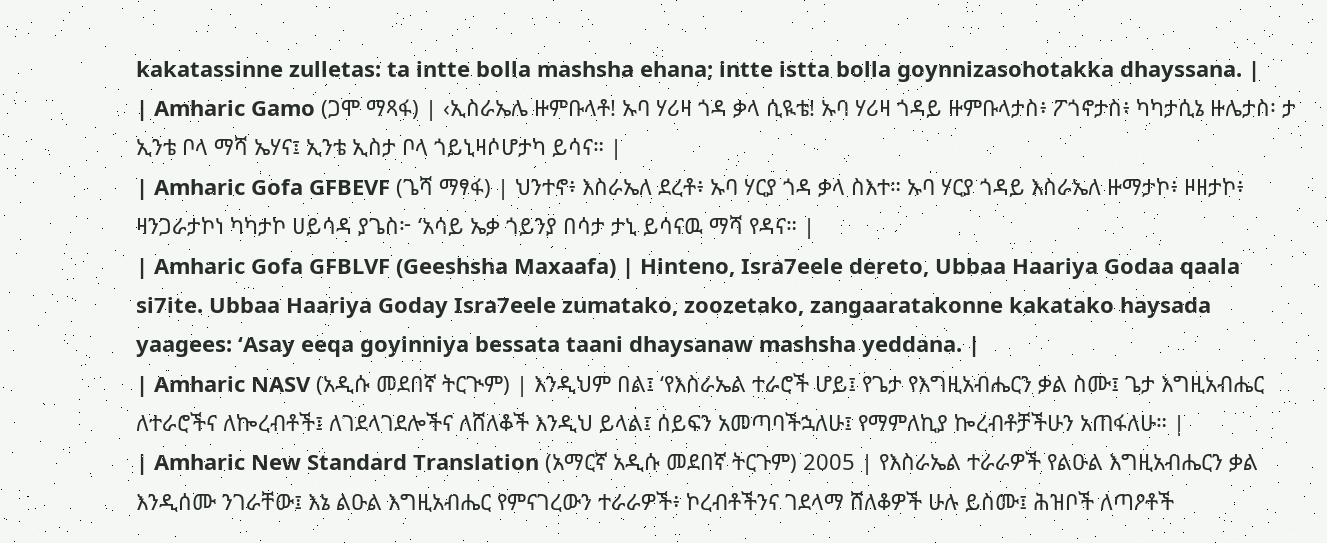kakatassinne zulletas: ta intte bolla mashsha ehana; intte istta bolla goynnizasohotakka dhayssana. |
| Amharic Gamo (ጋሞ ማጻፋ) | ‹ኢስራኤሌ ዙምቡላቶ! ኡባ ሃሪዛ ጎዳ ቃላ ሲዪቴ! ኡባ ሃሪዛ ጎዳይ ዙምቡላታስ፥ ፖጎኖታስ፥ ካካታሲኔ ዙሌታስ፡ ታ ኢንቴ ቦላ ማሻ ኤሃና፤ ኢንቴ ኢስታ ቦላ ጎይኒዛሶሆታካ ይሳና። |
| Amharic Gofa GFBEVF (ጌሻ ማፃፋ) | ህንተኖ፥ እስራኤለ ደረቶ፥ ኡባ ሃርያ ጎዳ ቃላ ስእተ። ኡባ ሃርያ ጎዳይ እስራኤለ ዙማታኮ፥ ዞዘታኮ፥ ዛንጋራታኮነ ካካታኮ ሀይሳዳ ያጌስ፦ ‘አሳይ ኤቃ ጎይንያ በሳታ ታኒ ይሳናዉ ማሻ የዳና። |
| Amharic Gofa GFBLVF (Geeshsha Maxaafa) | Hinteno, Isra7eele dereto, Ubbaa Haariya Godaa qaala si7ite. Ubbaa Haariya Goday Isra7eele zumatako, zoozetako, zangaaratakonne kakatako haysada yaagees: ‘Asay eeqa goyinniya bessata taani dhaysanaw mashsha yeddana. |
| Amharic NASV (አዲሱ መደበኛ ትርጒም) | እንዲህም በል፤ ‘የእስራኤል ተራሮች ሆይ፤ የጌታ የእግዚአብሔርን ቃል ስሙ፤ ጌታ እግዚአብሔር ለተራሮችና ለኰረብቶች፤ ለገደላገደሎችና ለሸለቆች እንዲህ ይላል፤ ሰይፍን አመጣባችኋለሁ፤ የማምለኪያ ኰረብቶቻችሁን አጠፋለሁ። |
| Amharic New Standard Translation (አማርኛ አዲሱ መደበኛ ትርጉም) 2005 | የእስራኤል ተራራዎች የልዑል እግዚአብሔርን ቃል እንዲሰሙ ንገራቸው፤ እኔ ልዑል እግዚአብሔር የምናገረውን ተራራዎች፥ ኮረብቶችንና ገደላማ ሸለቆዎች ሁሉ ይስሙ፤ ሕዝቦች ለጣዖቶች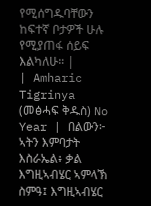የሚሰግዱባቸውን ከፍተኛ ቦታዎች ሁሉ የሚያጠፋ ሰይፍ እልካለሁ። |
| Amharic Tigrinya (መፅሓፍ ቅዱስ) No Year | በልውን፦ ኣትን እምባታት እስራኤል፥ ቃል እግዚኣብሄር ኣምላኽ ስምዓ፤ እግዚኣብሄር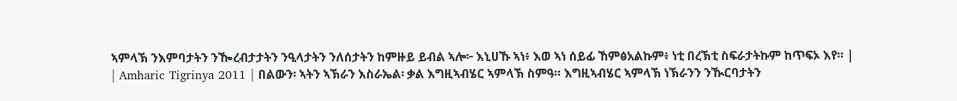ኣምላኽ ንእምባታትን ንዀረብታታትን ንዒላታትን ንለሰታትን ከምዙይ ይብል ኣሎ፦ እኒሀኹ ኣነ፥ እወ ኣነ ሰይፊ ኸምፅአልኩም፥ ነቲ በረኽቲ ስፍራታትኩም ከጥፍኦ እየ። |
| Amharic Tigrinya 2011 | በልውን፡ ኣትን ኣኽራን እስራኤል፡ ቃል እግዚኣብሄር ኣምላኽ ስምዓ። እግዚኣብሄር ኣምላኽ ነኽራንን ንዂርባታትን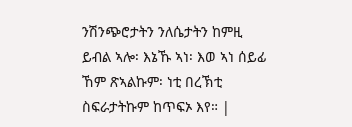ንሽንጭሮታትን ንለሴታትን ከምዚ ይብል ኣሎ፡ እኔኹ ኣነ፡ እወ ኣነ ሰይፊ ኸም ጽኣልኩም፡ ነቲ በረኽቲ ስፍራታትኩም ከጥፍኦ እየ። |